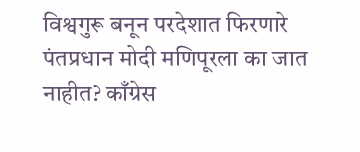विश्वगुरू बनून परदेशात फिरणारे पंतप्रधान मोदी मणिपूरला का जात नाहीत? काँग्रेस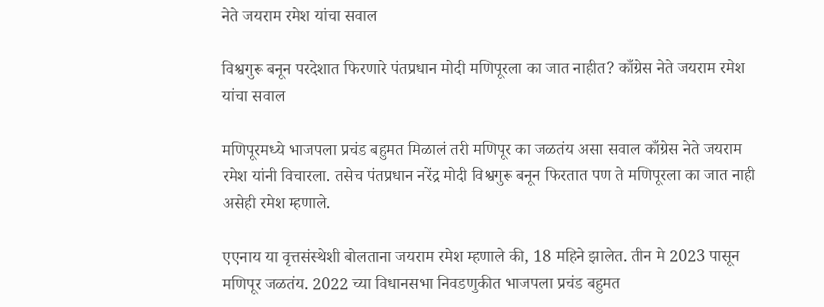नेते जयराम रमेश यांचा सवाल

विश्वगुरू बनून परदेशात फिरणारे पंतप्रधान मोदी मणिपूरला का जात नाहीत? काँग्रेस नेते जयराम रमेश यांचा सवाल

मणिपूरमध्ये भाजपला प्रचंड बहुमत मिळालं तरी मणिपूर का जळतंय असा सवाल काँग्रेस नेते जयराम रमेश यांनी विचारला. तसेच पंतप्रधान नरेंद्र मोदी विश्वगुरू बनून फिरतात पण ते मणिपूरला का जात नाही असेही रमेश म्हणाले.

एएनाय या वृत्तसंस्थेशी बोलताना जयराम रमेश म्हणाले की, 18 महिने झालेत. तीन मे 2023 पासून मणिपूर जळतंय. 2022 च्या विधानसभा निवडणुकीत भाजपला प्रचंड बहुमत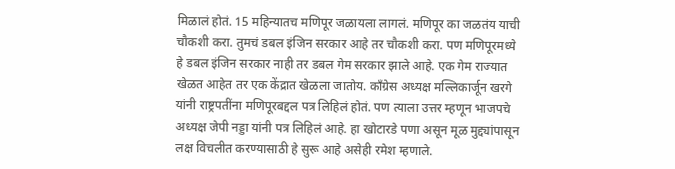मिळालं होतं. 15 महिन्यातच मणिपूर जळायला लागलं. मणिपूर का जळतंय याची चौकशी करा. तुमचं डबल इंजिन सरकार आहे तर चौकशी करा. पण मणिपूरमध्ये हे डबल इंजिन सरकार नाही तर डबल गेम सरकार झाले आहे. एक गेम राज्यात खेळत आहेत तर एक केंद्रात खेळला जातोय. काँग्रेस अध्यक्ष मल्लिकार्जून खरगे यांनी राष्ट्रपतींना मणिपूरबद्दल पत्र लिहिलं होतं. पण त्याला उत्तर म्हणून भाजपचे अध्यक्ष जेपी नड्डा यांनी पत्र लिहिलं आहे. हा खोटारडे पणा असून मूळ मुद्द्यांपासून लक्ष विचलीत करण्यासाठी हे सुरू आहे असेही रमेश म्हणाले.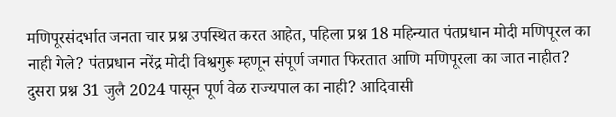मणिपूरसंदर्भात जनता चार प्रश्न उपस्थित करत आहेत, पहिला प्रश्न 18 महिन्यात पंतप्रधान मोदी मणिपूरल का नाही गेले? पंतप्रधान नरेंद्र मोदी विश्वगुरू म्हणून संपूर्ण जगात फिरतात आणि मणिपूरला का जात नाहीत?  दुसरा प्रश्न 31 जुलै 2024 पासून पूर्ण वेळ राज्यपाल का नाही? आदिवासी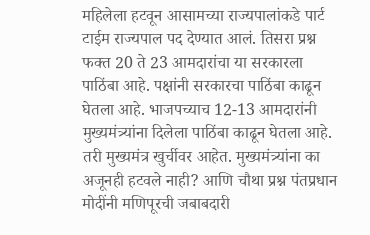महिलेला हटवून आसामच्या राज्यपालांकडे पार्ट टाईम राज्यपाल पद देण्यात आलं. तिसरा प्रश्न फक्त 20 ते 23 आमदारांचा या सरकारला पाठिंबा आहे. पक्षांनी सरकारचा पाठिंबा काढून घेतला आहे. भाजपच्याच 12-13 आमदारांनी मुख्यमंत्र्यांना दिलेला पाठिंबा काढून घेतला आहे. तरी मुख्यमंत्र खुर्चीवर आहेत. मुख्यमंत्र्यांना का अजूनही हटवले नाही? आणि चौथा प्रश्न पंतप्रधान मोदींनी मणिपूरची जबाबदारी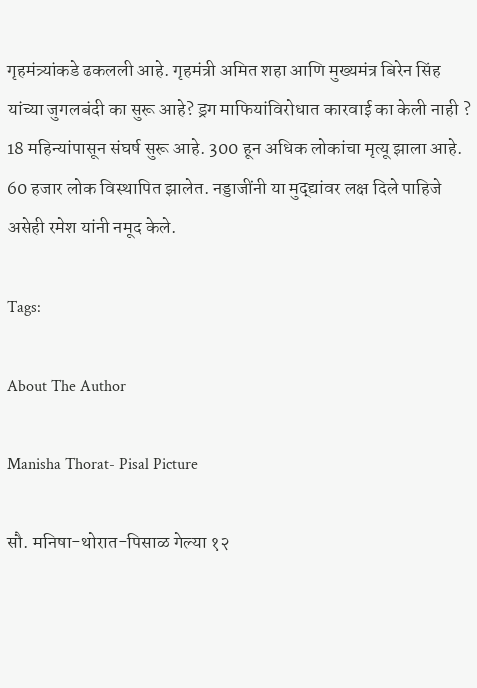गृहमंत्र्यांकडे ढकलली आहे. गृहमंत्री अमित शहा आणि मुख्यमंत्र बिरेन सिंह यांच्या जुगलबंदी का सुरू आहे? ड्रग माफियांविरोधात कारवाई का केली नाही ? 18 महिन्यांपासून संघर्ष सुरू आहे. 300 हून अधिक लोकांचा मृत्यू झाला आहे. 60 हजार लोक विस्थापित झालेत. नड्डाजींनी या मुद्द्यांवर लक्ष दिले पाहिजे असेही रमेश यांनी नमूद केले.

Tags:

About The Author

Manisha Thorat- Pisal Picture

सौ. मनिषा-थोरात-पिसाळ गेल्या १२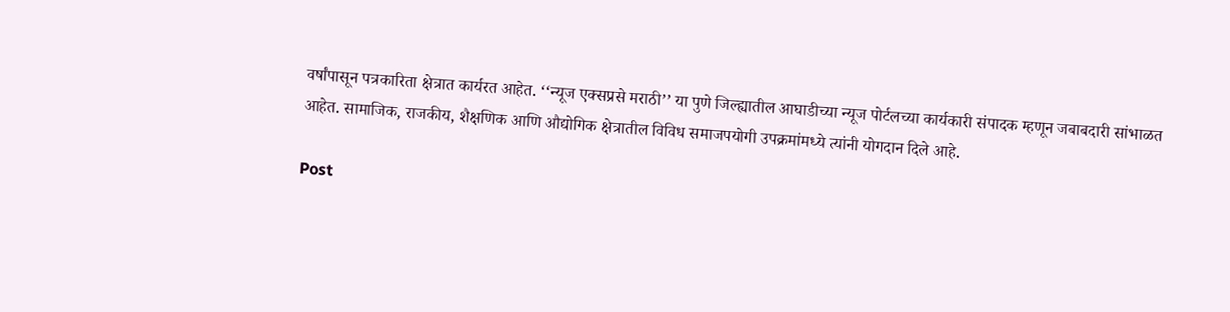वर्षांपासून पत्रकारिता क्षेत्रात कार्यरत आहेत. ‘‘न्यूज एक्सप्रसे मराठी’’ या पुणे जिल्ह्यातील आघाडीच्या न्यूज पोर्टलच्या कार्यकारी संपादक म्हणून जबाबदारी सांभाळत आहेत. सामाजिक, राजकीय, शैक्षणिक आणि औद्योगिक क्षेत्रातील विविध समाजपयोगी उपक्रमांमध्ये त्यांनी योगदान दिले आहे.

Post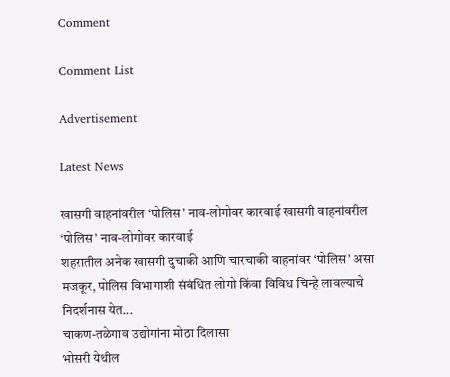Comment

Comment List

Advertisement

Latest News

खासगी वाहनांवरील ‘पोलिस’ नाव-लोगोवर कारवाई खासगी वाहनांवरील ‘पोलिस’ नाव-लोगोवर कारवाई
शहरातील अनेक खासगी दुचाकी आणि चारचाकी वाहनांवर ‘पोलिस’ असा मजकूर, पोलिस विभागाशी संबंधित लोगो किंवा विविध चिन्हे लावल्याचे निदर्शनास येत...
चाकण-तळेगाव उद्योगांना मोठा दिलासा
भोसरी येथील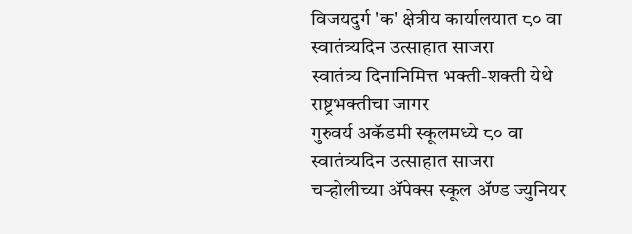विजयदुर्ग 'क' क्षेत्रीय कार्यालयात ८० वा स्वातंत्र्यदिन उत्साहात साजरा
स्वातंत्र्य दिनानिमित्त भक्ती-शक्ती येथे राष्ट्रभक्तीचा जागर
गुरुवर्य अकॅडमी स्कूलमध्ये ८० वा स्वातंत्र्यदिन उत्साहात साजरा
चऱ्होलीच्या अ‍ॅपेक्स स्कूल अ‍ॅण्ड ज्युनियर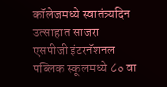कॉलेजमध्ये स्वातंत्र्यदिन उत्साहात साजरा
एसपीजी इंटरनॅशनल पब्लिक स्कूलमध्ये ८० वा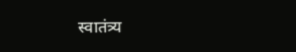स्वातंत्र्य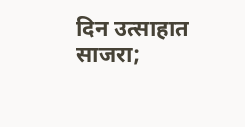दिन उत्साहात साजरा;